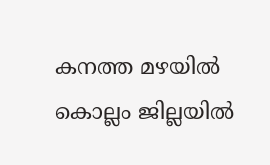കനത്ത മഴയിൽ കൊല്ലം ജില്ലയിൽ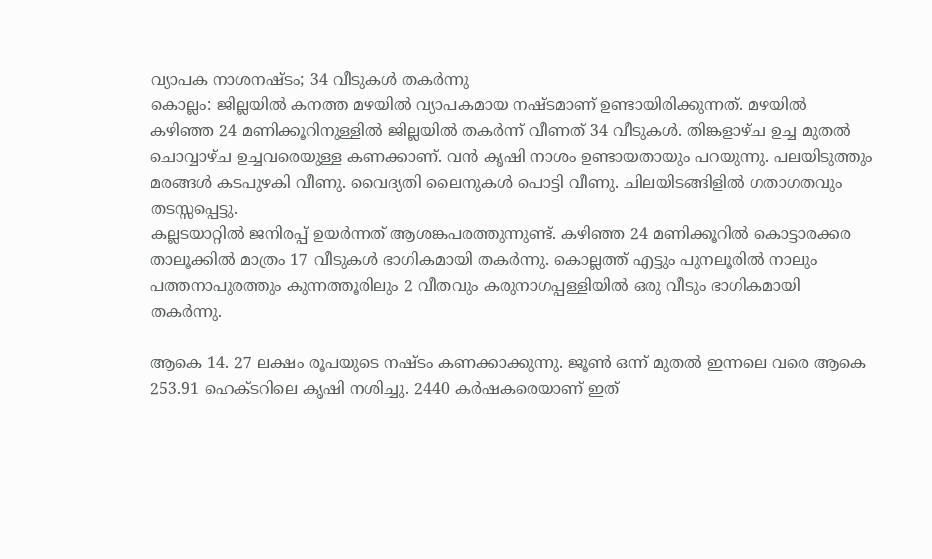വ്യാപക നാശനഷ്ടം; 34 വീടുകൾ തകർന്നു
കൊല്ലം: ജില്ലയിൽ കനത്ത മഴയിൽ വ്യാപകമായ നഷ്ടമാണ് ഉണ്ടായിരിക്കുന്നത്. മഴയിൽ കഴിഞ്ഞ 24 മണിക്കൂറിനുള്ളിൽ ജില്ലയിൽ തകർന്ന് വീണത് 34 വീടുകൾ. തിങ്കളാഴ്ച ഉച്ച മുതൽ ചൊവ്വാഴ്ച ഉച്ചവരെയുള്ള കണക്കാണ്. വൻ കൃഷി നാശം ഉണ്ടായതായും പറയുന്നു. പലയിടുത്തും മരങ്ങൾ കടപുഴകി വീണു. വൈദ്യതി ലൈനുകൾ പൊട്ടി വീണു. ചിലയിടങ്ങിളിൽ ഗതാഗതവും തടസ്സപ്പെട്ടു.
കല്ലടയാറ്റിൽ ജനിരപ്പ് ഉയർന്നത് ആശങ്കപരത്തുന്നുണ്ട്. കഴിഞ്ഞ 24 മണിക്കൂറിൽ കൊട്ടാരക്കര താലൂക്കിൽ മാത്രം 17 വീടുകൾ ഭാഗികമായി തകർന്നു. കൊല്ലത്ത് എട്ടും പുനലൂരിൽ നാലും പത്തനാപുരത്തും കുന്നത്തൂരിലും 2 വീതവും കരുനാഗപ്പള്ളിയിൽ ഒരു വീടും ഭാഗികമായി തകർന്നു.

ആകെ 14. 27 ലക്ഷം രൂപയുടെ നഷ്ടം കണക്കാക്കുന്നു. ജൂൺ ഒന്ന് മുതൽ ഇന്നലെ വരെ ആകെ 253.91 ഹെക്ടറിലെ കൃഷി നശിച്ചു. 2440 കർഷകരെയാണ് ഇത്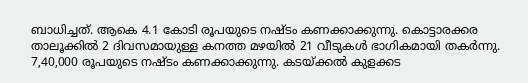ബാധിച്ചത്. ആകെ 4.1 കോടി രൂപയുടെ നഷ്ടം കണക്കാക്കുന്നു. കൊട്ടാരക്കര താലൂക്കിൽ 2 ദിവസമായുള്ള കനത്ത മഴയിൽ 21 വീടുകൾ ഭാഗികമായി തകർന്നു. 7,40,000 രൂപയുടെ നഷ്ടം കണക്കാക്കുന്നു. കടയ്ക്കൽ കുളക്കട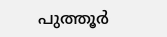പുത്തൂർ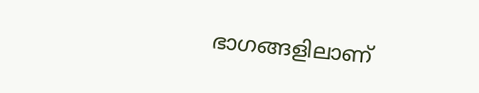ഭാഗങ്ങളിലാണ്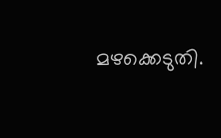മഴക്കെടുതി.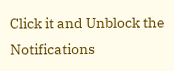Click it and Unblock the Notifications